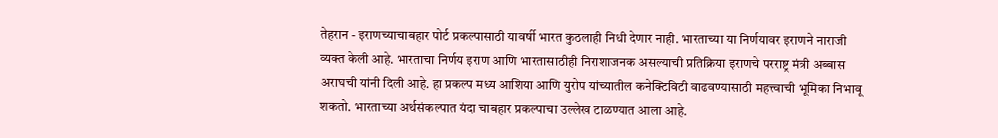तेहरान - इराणच्याचाबहार पोर्ट प्रकल्पासाठी यावर्षी भारत कुठलाही निधी देणार नाही. भारताच्या या निर्णयावर इराणने नाराजी व्यक्त केली आहे. भारताचा निर्णय इराण आणि भारतासाठीही निराशाजनक असल्याची प्रतिक्रिया इराणचे परराष्ट्र मंत्री अब्बास अराघची यांनी दिली आहे. हा प्रकल्प मध्य आशिया आणि युरोप यांच्यातील कनेक्टिविटी वाढवण्यासाठी महत्त्वाची भूमिका निभावू शकतो. भारताच्या अर्थसंकल्पात यंदा चाबहार प्रकल्पाचा उल्लेख टाळण्यात आला आहे.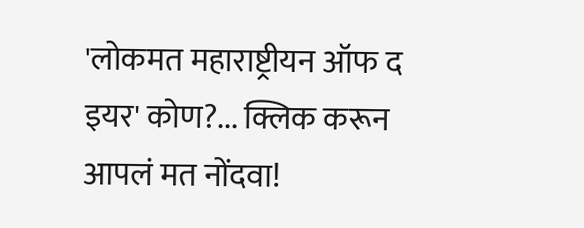'लोकमत महाराष्ट्रीयन ऑफ द इयर' कोण?... क्लिक करून आपलं मत नोंदवा!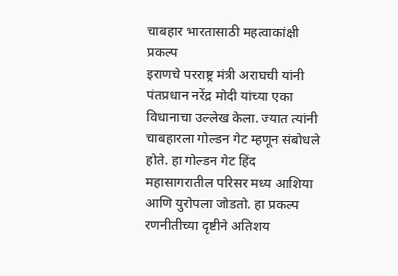चाबहार भारतासाठी महत्वाकांक्षी प्रकल्प
इराणचे परराष्ट्र मंत्री अराघची यांनी पंतप्रधान नरेंद्र मोदी यांच्या एका विधानाचा उल्लेख केला. ज्यात त्यांनी चाबहारला गोल्डन गेट म्हणून संबोधले होते. हा गोल्डन गेट हिंद महासागरातील परिसर मध्य आशिया आणि युरोपला जोडतो. हा प्रकल्प रणनीतीच्या दृष्टीने अतिशय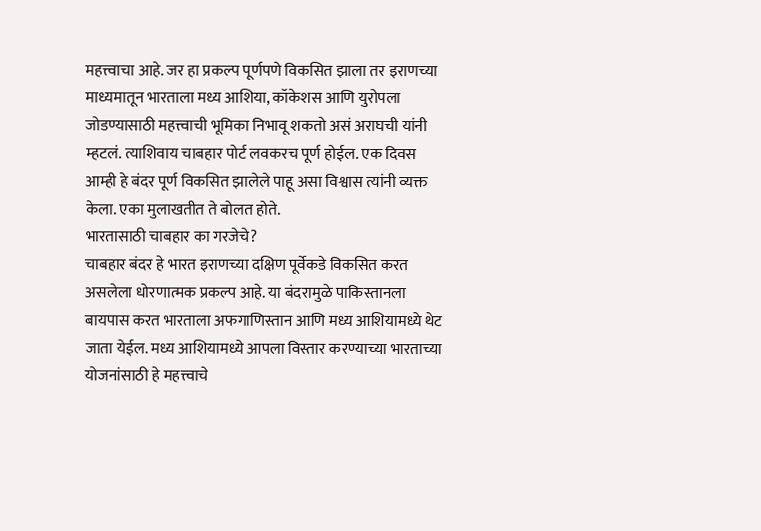महत्त्वाचा आहे. जर हा प्रकल्प पूर्णपणे विकसित झाला तर इराणच्या माध्यमातून भारताला मध्य आशिया, कॉकेशस आणि युरोपला जोडण्यासाठी महत्त्वाची भूमिका निभावू शकतो असं अराघची यांनी म्हटलं. त्याशिवाय चाबहार पोर्ट लवकरच पूर्ण होईल. एक दिवस आम्ही हे बंदर पूर्ण विकसित झालेले पाहू असा विश्वास त्यांनी व्यक्त केला. एका मुलाखतीत ते बोलत होते.
भारतासाठी चाबहार का गरजेचे?
चाबहार बंदर हे भारत इराणच्या दक्षिण पूर्वेकडे विकसित करत असलेला धोरणात्मक प्रकल्प आहे. या बंदरामुळे पाकिस्तानला बायपास करत भारताला अफगाणिस्तान आणि मध्य आशियामध्ये थेट जाता येईल. मध्य आशियामध्ये आपला विस्तार करण्याच्या भारताच्या योजनांसाठी हे महत्त्वाचे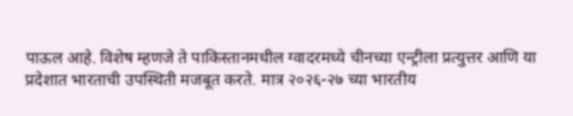पाऊल आहे. विशेष म्हणजे ते पाकिस्तानमधील ग्वादरमध्ये चीनच्या एन्ट्रीला प्रत्युत्तर आणि या प्रदेशात भारताची उपस्थिती मजबूत करते. मात्र २०२६-२७ च्या भारतीय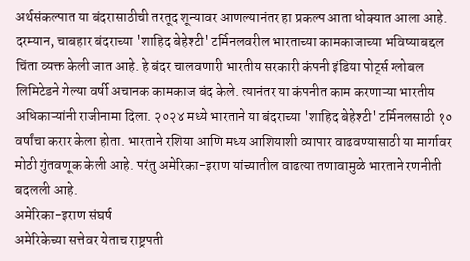अर्थसंकल्पात या बंदरासाठीची तरतूद शून्यावर आणल्यानंतर हा प्रकल्प आता धोक्यात आला आहे.
दरम्यान, चाबहार बंदराच्या 'शाहिद बेहेश्टी' टर्मिनलवरील भारताच्या कामकाजाच्या भविष्याबद्दल चिंता व्यक्त केली जात आहे. हे बंदर चालवणारी भारतीय सरकारी कंपनी इंडिया पोर्ट्स ग्लोबल लिमिटेडने गेल्या वर्षी अचानक कामकाज बंद केले. त्यानंतर या कंपनीत काम करणाऱ्या भारतीय अधिकाऱ्यांनी राजीनामा दिला. २०२४ मध्ये भारताने या बंदराच्या 'शाहिद बेहेश्टी' टर्मिनलसाठी १० वर्षांचा करार केला होता. भारताने रशिया आणि मध्य आशियाशी व्यापार वाढवण्यासाठी या मार्गावर मोठी गुंतवणूक केली आहे. परंतु अमेरिका-इराण यांच्यातील वाढत्या तणावामुळे भारताने रणनीती बदलली आहे.
अमेरिका-इराण संघर्ष
अमेरिकेच्या सत्तेवर येताच राष्ट्रपती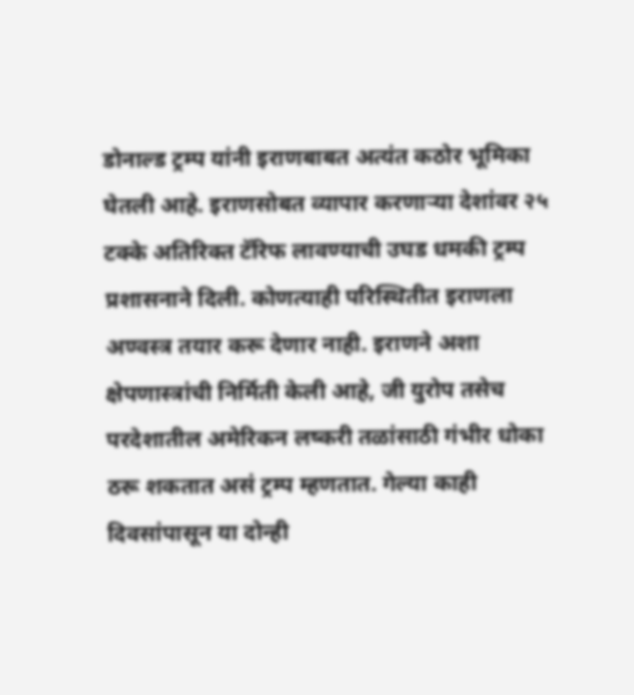डोनाल्ड ट्रम्प यांनी इराणबाबत अत्यंत कठोर भूमिका घेतली आहे. इराणसोबत व्यापार करणाऱ्या देशांवर २५ टक्के अतिरिक्त टॅरिफ लावण्याची उघड धमकी ट्रम्प प्रशासनाने दिली. कोणत्याही परिस्थितीत इराणला अण्वस्त्र तयार करू देणार नाही. इराणने अशा क्षेपणास्त्रांची निर्मिती केली आहे, जी युरोप तसेच परदेशातील अमेरिकन लष्करी तळांसाठी गंभीर धोका ठरू शकतात असं ट्रम्प म्हणतात. गेल्या काही दिवसांपासून या दोन्ही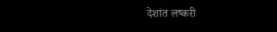देशांत लष्करी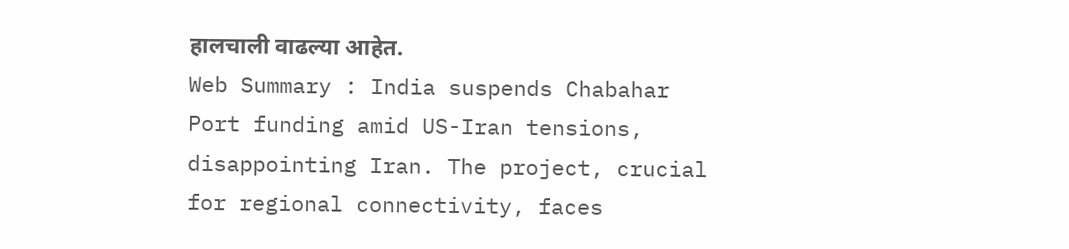हालचाली वाढल्या आहेत.
Web Summary : India suspends Chabahar Port funding amid US-Iran tensions, disappointing Iran. The project, crucial for regional connectivity, faces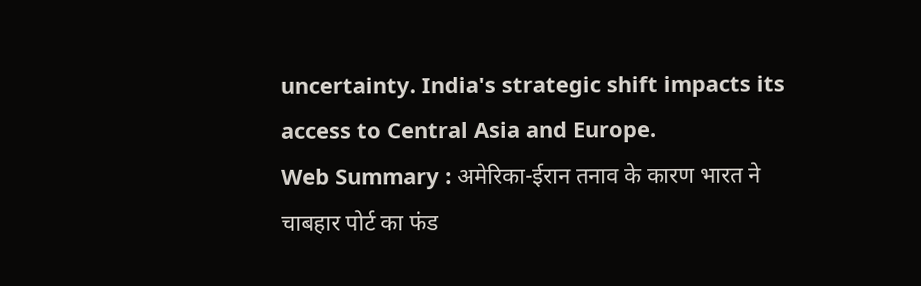uncertainty. India's strategic shift impacts its access to Central Asia and Europe.
Web Summary : अमेरिका-ईरान तनाव के कारण भारत ने चाबहार पोर्ट का फंड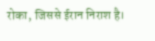रोका, जिससे ईरान निराश है।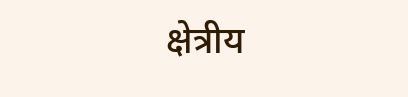क्षेत्रीय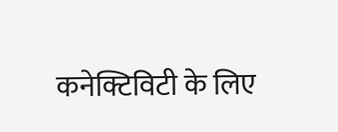कनेक्टिविटी के लिए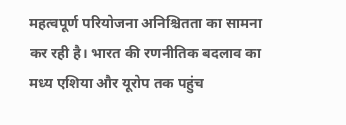महत्वपूर्ण परियोजना अनिश्चितता का सामना कर रही है। भारत की रणनीतिक बदलाव का मध्य एशिया और यूरोप तक पहुंच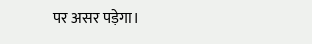पर असर पड़ेगा।